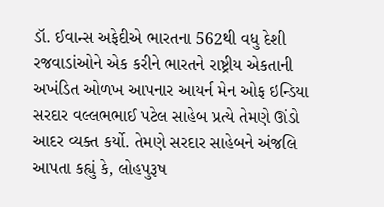ડૉ. ઈવાન્સ અફેદીએ ભારતના 562થી વધુ દેશી રજવાડાંઓને એક કરીને ભારતને રાષ્ટ્રીય એકતાની અખંડિત ઓળખ આપનાર આયર્ન મેન ઓફ ઇન્ડિયા સરદાર વલ્લભભાઈ પટેલ સાહેબ પ્રત્યે તેમણે ઊંડો આદર વ્યક્ત કર્યો. તેમણે સરદાર સાહેબને અંજલિ આપતા કહ્યું કે, લોહપુરૂષ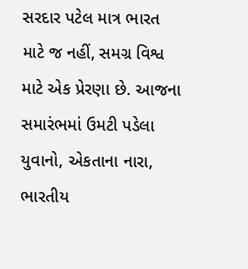સરદાર પટેલ માત્ર ભારત માટે જ નહીં, સમગ્ર વિશ્વ માટે એક પ્રેરણા છે. આજના સમારંભમાં ઉમટી પડેલા યુવાનો, એકતાના નારા, ભારતીય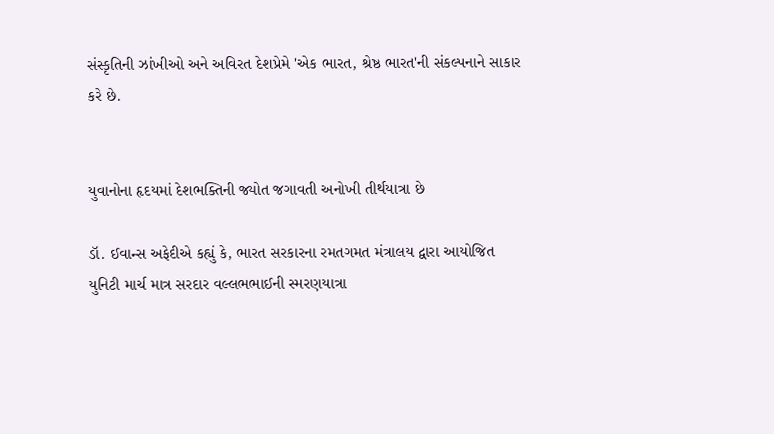સંસ્કૃતિની ઝાંખીઓ અને અવિરત દેશપ્રેમે 'એક ભારત, શ્રેષ્ઠ ભારત'ની સંકલ્પનાને સાકાર કરે છે.


યુવાનોના હૃદયમાં દેશભક્તિની જ્યોત જગાવતી અનોખી તીર્થયાત્રા છે

ડૉ. ઈવાન્સ અફેદીએ કહ્યું કે, ભારત સરકારના રમતગમત મંત્રાલય દ્વારા આયોજિત યુનિટી માર્ચ માત્ર સરદાર વલ્લભભાઈની સ્મરણયાત્રા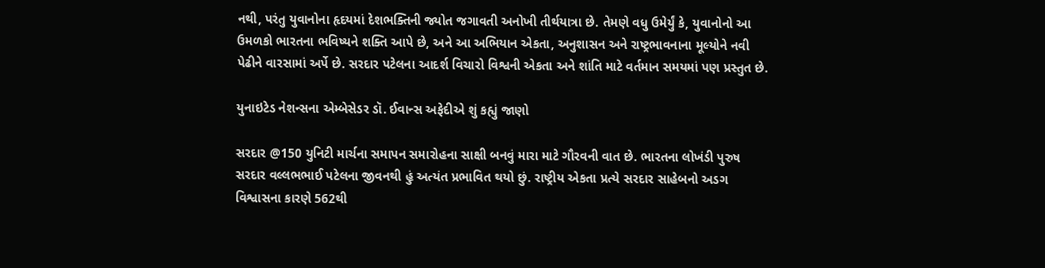નથી, પરંતુ યુવાનોના હૃદયમાં દેશભક્તિની જ્યોત જગાવતી અનોખી તીર્થયાત્રા છે. તેમણે વધુ ઉમેર્યું કે, યુવાનોનો આ ઉમળકો ભારતના ભવિષ્યને શક્તિ આપે છે, અને આ અભિયાન એકતા, અનુશાસન અને રાષ્ટ્રભાવનાના મૂલ્યોને નવી પેઢીને વારસામાં અર્પે છે. સરદાર પટેલના આદર્શ વિચારો વિશ્વની એકતા અને શાંતિ માટે વર્તમાન સમયમાં પણ પ્રસ્તુત છે.

યુનાઇટેડ નેશન્સના એમ્બેસેડર ડૉ. ઈવાન્સ અફેદીએ શું કહ્યું જાણો

સરદાર @150 યુનિટી માર્ચના સમાપન સમારોહના સાક્ષી બનવું મારા માટે ગૌરવની વાત છે. ભારતના લોખંડી પુરુષ સરદાર વલ્લભભાઈ પટેલના જીવનથી હું અત્યંત પ્રભાવિત થયો છું. રાષ્ટ્રીય એકતા પ્રત્યે સરદાર સાહેબનો અડગ વિશ્વાસના કારણે 562થી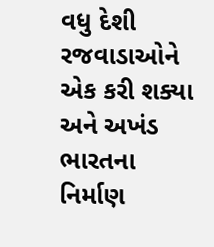વધુ દેશી રજવાડાઓને એક કરી શક્યા અને અખંડ ભારતના નિર્માણ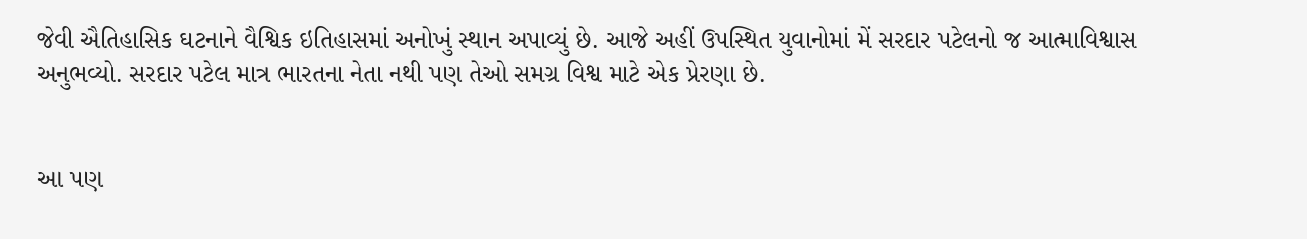જેવી ઐતિહાસિક ઘટનાને વૈશ્વિક ઇતિહાસમાં અનોખું સ્થાન અપાવ્યું છે. આજે અહીં ઉપસ્થિત યુવાનોમાં મેં સરદાર પટેલનો જ આત્માવિશ્વાસ અનુભવ્યો. સરદાર પટેલ માત્ર ભારતના નેતા નથી પણ તેઓ સમગ્ર વિશ્વ માટે એક પ્રેરણા છે.


આ પણ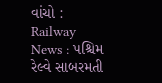વાંચો : Railway News : પશ્ચિમ રેલ્વે સાબરમતી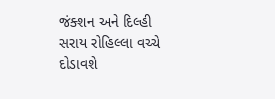જંક્શન અને દિલ્હી સરાય રોહિલ્લા વચ્ચે દોડાવશે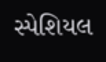સ્પેશિયલ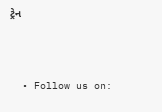ટ્રેન



  • Follow us on: